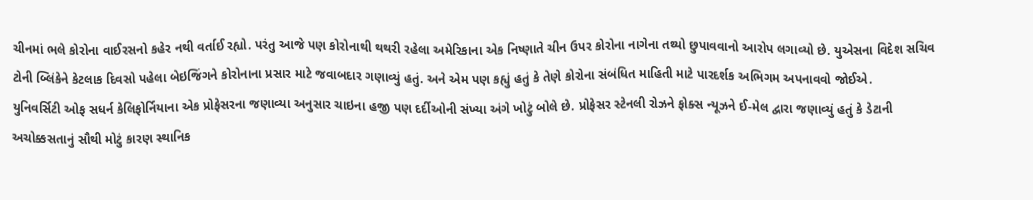ચીનમાં ભલે કોરોના વાઈરસનો કહેર નથી વર્તાઈ રહ્યો. પરંતુ આજે પણ કોરોનાથી થથરી રહેલા અમેરિકાના એક નિષ્ણાતે ચીન ઉપર કોરોના નાગેના તથ્યો છુપાવવાનો આરોપ લગાવ્યો છે. યુએસના વિદેશ સચિવ ટોની બ્લિંકેને કેટલાક દિવસો પહેલા બેઇજિંગને કોરોનાના પ્રસાર માટે જવાબદાર ગણાવ્યું હતું. અને એમ પણ કહ્યું હતું કે તેણે કોરોના સંબંધિત માહિતી માટે પારદર્શક અભિગમ અપનાવવો જોઈએ.
યુનિવર્સિટી ઓફ સધર્ન કેલિફોર્નિયાના એક પ્રોફેસરના જણાવ્યા અનુસાર ચાઇના હજી પણ દર્દીઓની સંખ્યા અંગે ખોટું બોલે છે. પ્રોફેસર સ્ટેનલી રોઝને ફોક્સ ન્યૂઝને ઈ-મેલ દ્વારા જણાવ્યું હતું કે ડેટાની અચોક્કસતાનું સૌથી મોટું કારણ સ્થાનિક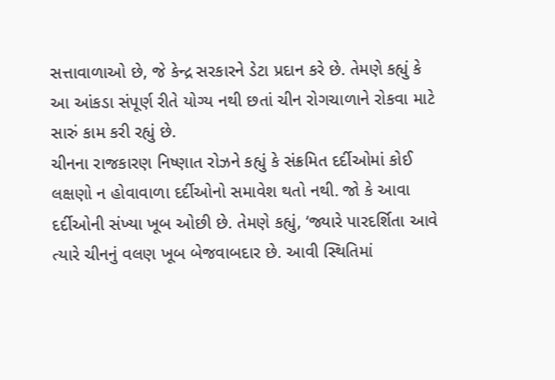સત્તાવાળાઓ છે, જે કેન્દ્ર સરકારને ડેટા પ્રદાન કરે છે. તેમણે કહ્યું કે આ આંકડા સંપૂર્ણ રીતે યોગ્ય નથી છતાં ચીન રોગચાળાને રોકવા માટે સારું કામ કરી રહ્યું છે.
ચીનના રાજકારણ નિષ્ણાત રોઝને કહ્યું કે સંક્રમિત દર્દીઓમાં કોઈ લક્ષણો ન હોવાવાળા દર્દીઓનો સમાવેશ થતો નથી. જો કે આવા દર્દીઓની સંખ્યા ખૂબ ઓછી છે. તેમણે કહ્યું, ‘જ્યારે પારદર્શિતા આવે ત્યારે ચીનનું વલણ ખૂબ બેજવાબદાર છે. આવી સ્થિતિમાં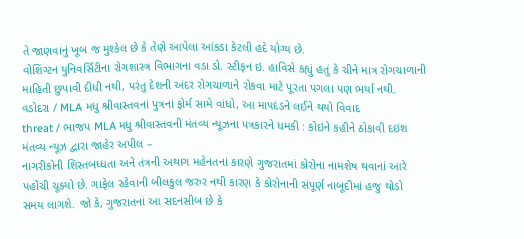તે જાણવાનું ખૂબ જ મુશ્કેલ છે કે તેણે આપેલા આંકડા કેટલી હદે યોગ્ય છે.
વોશિંગ્ટન યુનિવર્સિટીના રોગશાસ્ત્ર વિભાગના વડા ડો. સ્ટીફન ઇ. હાવિસે કહ્યું હતું કે ચીને માત્ર રોગચાળાની માહિતી છુપાવી દીધી નથી, પરંતુ દેશની અંદર રોગચાળાને રોકવા માટે પૂરતા પગલા પણ ભર્યા નથી.
વડોદરા / MLA મધુ શ્રીવાસ્તવનાં પુત્રનાં ફોર્મ સામે વાંધો, આ માપદંડને લઈને થયો વિવાદ
threat / ભાજપ MLA મધુ શ્રીવાસ્તવની મંતવ્ય ન્યૂઝના પત્રકારને ધમકી : કોઇને કહીને ઠોકાવી દઇશ
મંતવ્ય ન્યૂઝ દ્વારા જાહેર અપીલ –
નાગરીકોની શિસ્તબધ્ધતા અને તંત્રની અથાગ મહેનતનાં કારણે ગુજરાતમાં કોરોના નામશેષ થવાનાં આરે પહોંચી ચૂક્યો છે. ગાફેલ રહેવાની બીલકુલ જરુર નથી કારણ કે કોરોનાની સંપૂર્ણ નાબૂદીમાં હજુ થોડો સમય લાગશે. જો કે, ગુજરાતનાં આ સદનસીબ છે કે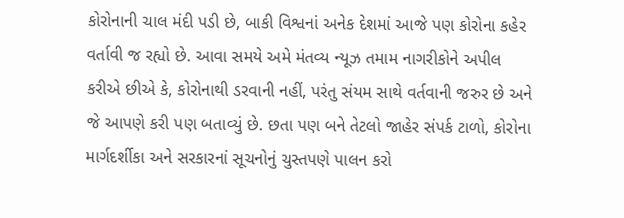કોરોનાની ચાલ મંદી પડી છે, બાકી વિશ્વનાં અનેક દેશમાં આજે પણ કોરોના કહેર વર્તાવી જ રહ્યો છે. આવા સમયે અમે મંતવ્ય ન્યૂઝ તમામ નાગરીકોને અપીલ કરીએ છીએ કે, કોરોનાથી ડરવાની નહીં, પરંતુ સંયમ સાથે વર્તવાની જરુર છે અને જે આપણે કરી પણ બતાવ્યું છે. છતા પણ બને તેટલો જાહેર સંપર્ક ટાળો, કોરોના માર્ગદર્શીકા અને સરકારનાં સૂચનોનું ચુસ્તપણે પાલન કરો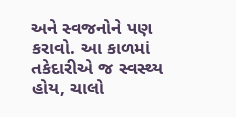અને સ્વજનોને પણ કરાવો. આ કાળમાં તકેદારીએ જ સ્વસ્થ્ય હોય, ચાલો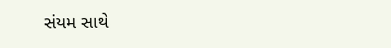સંયમ સાથે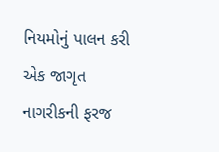નિયમોનું પાલન કરી એક જાગૃત નાગરીકની ફરજ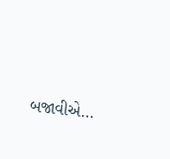બજાવીએ…